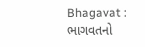Bhagavat : ભાગવતનો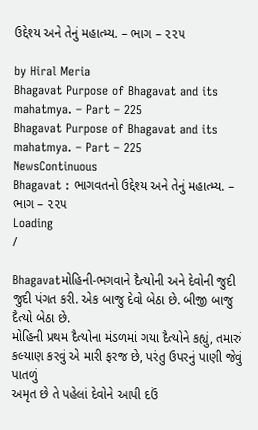ઉદ્દેશ્ય અને તેનું મહાત્મ્ય. – ભાગ – ૨૨૫

by Hiral Meria
Bhagavat Purpose of Bhagavat and its mahatmya. – Part – 225
Bhagavat Purpose of Bhagavat and its mahatmya. – Part – 225
NewsContinuous
Bhagavat : ભાગવતનો ઉદ્દેશ્ય અને તેનું મહાત્મ્ય. – ભાગ – ૨૨૫
Loading
/

Bhagavatમોહિની-ભગવાને દૈત્યોની અને દેવોની જુદી જુદી પંગત કરી. એક બાજુ દેવો બેઠા છે. બીજી બાજુ દૈત્યો બેઠા છે.
મોહિની પ્રથમ દૈત્યોના મંડળમાં ગયા દૈત્યોને કહ્યું, તમારું કલ્યાણ કરવું એ મારી ફરજ છે, પરંતુ ઉપરનું પાણી જેવું પાતળું
અમૃત છે તે પહેલાં દેવોને આપી દઉં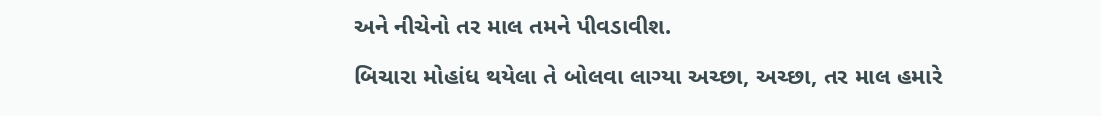અને નીચેનો તર માલ તમને પીવડાવીશ.

બિચારા મોહાંધ થયેલા તે બોલવા લાગ્યા અચ્છા, અચ્છા, તર માલ હમારે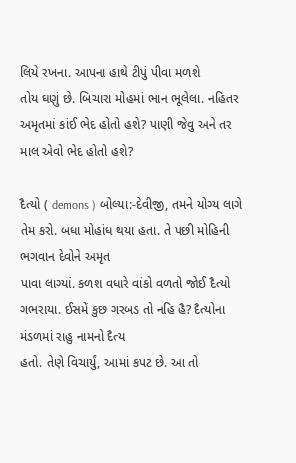લિયે રખના. આપના હાથે ટીપું પીવા મળશે
તોય ઘણું છે. બિચારા મોહમાં ભાન ભૂલેલા. નહિતર અમૃતમાં કાંઈ ભેદ હોતો હશે? પાણી જેવુ અને તર માલ એવો ભેદ હોતો હશે?

દૈત્યો ( demons ) બોલ્યા:-દેવીજી, તમને યોગ્ય લાગે તેમ કરો. બધા મોહાંધ થયા હતા. તે પછી મોહિની ભગવાન દેવોને અમૃત
પાવા લાગ્યાં. કળશ વધારે વાંકો વળતો જોઈ દૈત્યો ગભરાયા. ઈસમેં કુછ ગરબડ તો નહિ હૈ? દૈત્યોના મંડળમાં રાહુ નામનો દૈત્ય
હતો. તેણે વિચાર્યું, આમાં કપટ છે. આ તો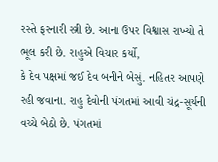રસ્તે ફરનારી સ્ત્રી છે. આના ઉપર વિશ્વાસ રાખ્યો તે ભૂલ કરી છે. રાહુએ વિચાર કર્યો,
કે દેવ પક્ષમાં જઈ દેવ બનીને બેસું. નહિતર આપણે રહી જવાના. રાહુ દેવોની પંગતમાં આવી ચંદ્ર-સૂર્યની વચ્ચે બેઠો છે. પંગતમાં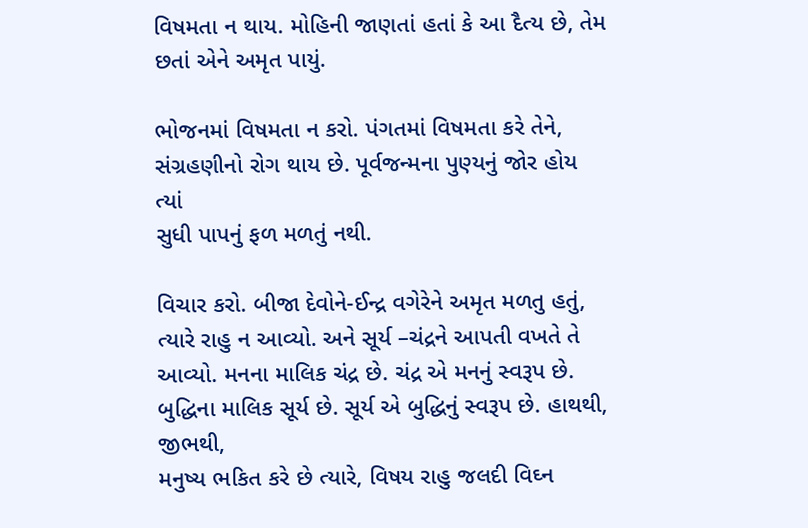વિષમતા ન થાય. મોહિની જાણતાં હતાં કે આ દૈત્ય છે, તેમ છતાં એને અમૃત પાયું.

ભોજનમાં વિષમતા ન કરો. પંગતમાં વિષમતા કરે તેને, સંગ્રહણીનો રોગ થાય છે. પૂર્વજન્મના પુણ્યનું જોર હોય ત્યાં
સુધી પાપનું ફળ મળતું નથી.

વિચાર કરો. બીજા દેવોને-ઈન્દ્ર વગેરેને અમૃત મળતુ હતું, ત્યારે રાહુ ન આવ્યો. અને સૂર્ય –ચંદ્રને આપતી વખતે તે
આવ્યો. મનના માલિક ચંદ્ર છે. ચંદ્ર એ મનનું સ્વરૂપ છે. બુદ્ધિના માલિક સૂર્ય છે. સૂર્ય એ બુદ્ધિનું સ્વરૂપ છે. હાથથી, જીભથી,
મનુષ્ય ભકિત કરે છે ત્યારે, વિષય રાહુ જલદી વિઘ્ન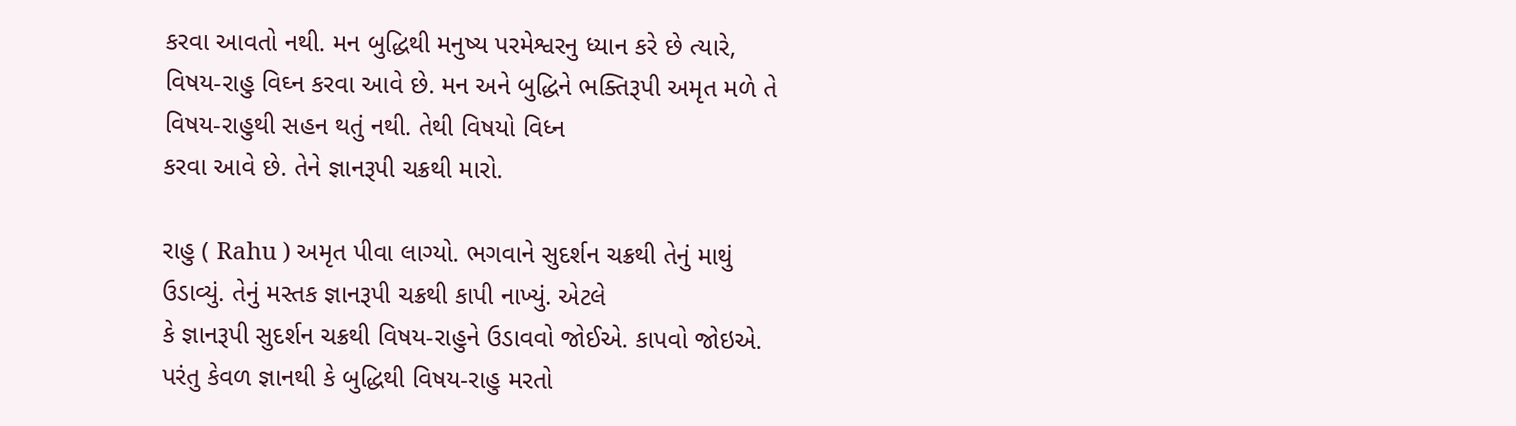કરવા આવતો નથી. મન બુદ્ધિથી મનુષ્ય પરમેશ્વરનુ ધ્યાન કરે છે ત્યારે,
વિષય-રાહુ વિઘ્ન કરવા આવે છે. મન અને બુદ્ધિને ભક્તિરૂપી અમૃત મળે તે વિષય-રાહુથી સહન થતું નથી. તેથી વિષયો વિધ્ન
કરવા આવે છે. તેને જ્ઞાનરૂપી ચક્રથી મારો.

રાહુ ( Rahu ) અમૃત પીવા લાગ્યો. ભગવાને સુદર્શન ચક્રથી તેનું માથું ઉડાવ્યું. તેનું મસ્તક જ્ઞાનરૂપી ચક્રથી કાપી નાખ્યું. એટલે
કે જ્ઞાનરૂપી સુદર્શન ચક્રથી વિષય-રાહુને ઉડાવવો જોઈએ. કાપવો જોઇએ. પરંતુ કેવળ જ્ઞાનથી કે બુદ્ધિથી વિષય-રાહુ મરતો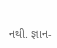નથી. જ્ઞાન-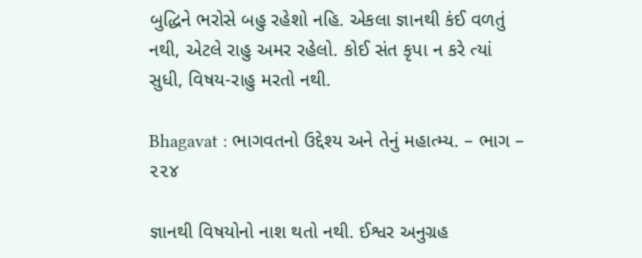બુદ્ધિને ભરોસે બહુ રહેશો નહિ. એકલા જ્ઞાનથી કંઈ વળતું નથી, એટલે રાહુ અમર રહેલો. કોઈ સંત કૃપા ન કરે ત્યાં
સુધી, વિષય-રાહુ મરતો નથી.

Bhagavat : ભાગવતનો ઉદ્દેશ્ય અને તેનું મહાત્મ્ય. – ભાગ – ૨૨૪

જ્ઞાનથી વિષયોનો નાશ થતો નથી. ઈશ્વર અનુગ્રહ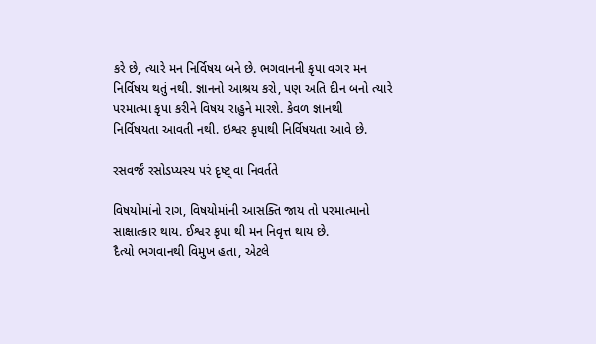કરે છે, ત્યારે મન નિર્વિષય બને છે. ભગવાનની કૃપા વગર મન
નિર્વિષય થતું નથી. જ્ઞાનનો આશ્રય કરો, પણ અતિ દીન બનો ત્યારે પરમાત્મા કૃપા કરીને વિષય રાહુને મારશે. કેવળ જ્ઞાનથી
નિર્વિષયતા આવતી નથી. ઇશ્વર કૃપાથી નિર્વિષયતા આવે છે.

રસવર્જં રસોડપ્યસ્ય પરં દૃષ્ટ્ વા નિવર્તતે

વિષયોમાંનો રાગ, વિષયોમાંની આસક્તિ જાય તો પરમાત્માનો સાક્ષાત્કાર થાય. ઈશ્વર કૃપા થી મન નિવૃત્ત થાય છે.
દૈત્યો ભગવાનથી વિમુખ હતા, એટલે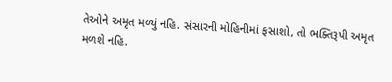તેઓને અમૃત મળ્યું નહિ. સંસારની મોહિનીમાં ફસાશો, તો ભક્તિરૂપી અમૃત
મળશે નહિ.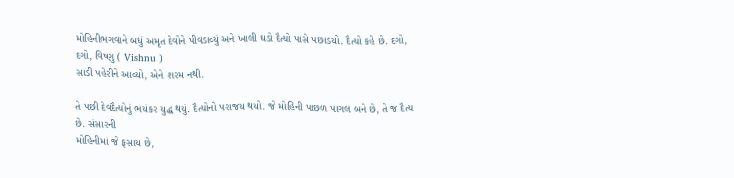મોહિનીભગવાને બધું અમૃત દેવોને પીવડાવ્યું અને ખાલી ઘડો દૈત્યો પાસે પછાડયો. દૈત્યો કહે છે. દગો, દગો, વિષ્ણુ ( Vishnu )
સાડી પહેરીને આવ્યો, એને શરમ નથી.

તે પછી દેવદૈત્યોનું ભયંકર યુદ્ધ થયું. દૈત્યોનો પરાજય થયો. જે મોહિની પાછળ પાગલ બને છે, તે જ દૈત્ય છે. સંસારની
મોહિનીમાં જે ફસાય છે,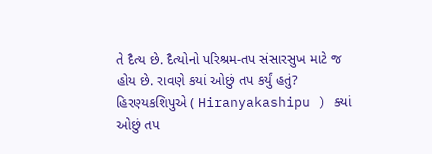તે દૈત્ય છે. દૈત્યોનો પરિશ્રમ-તપ સંસારસુખ માટે જ હોય છે. રાવણે કયાં ઓછું તપ કર્યું હતું?
હિરણ્યકશિપુએ ( Hiranyakashipu ) ક્યાં ઓછું તપ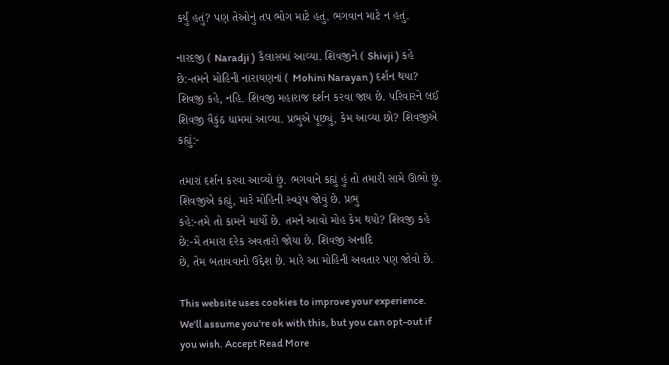કર્યું હતું? પણ તેઓનું તપ ભોગ માટે હતું. ભગવાન માટે ન હતું.

નારદજી ( Naradji ) કૈલાસમાં આવ્યા. શિવજીને ( Shivji ) કહે છે:-તમને મોહિની નારાયણનાં ( Mohini Narayan ) દર્શન થયા? શિવજી કહે, નહિ. શિવજી મહારાજ દર્શન કરવા જાય છે. પરિવારને લઈ શિવજી વૈકુંઠ ધામમાં આવ્યા. પ્રભુએ પૂછ્યું, કેમ આવ્યા છો? શિવજીએ કહ્યું:-

તમારાં દર્શન કરવા આવ્યો છું. ભગવાને કહ્યું હું તો તમારી સામે ઊભો છું. શિવજીએ કહ્યું, મારે મોહિની સ્વરૂપ જોવું છે. પ્રભુ
કહે:-તમે તો કામને માર્યો છે. તમને આવો મોહ કેમ થયો? શિવજી કહે છે:-મેં તમારા દરેક અવતારો જોયા છે. શિવજી અનાદિ
છે, તેમ બતાવવાનો ઉદ્દેશ છે. મારે આ મોહિની અવતાર પણ જોવો છે.

This website uses cookies to improve your experience. We'll assume you're ok with this, but you can opt-out if you wish. Accept Read More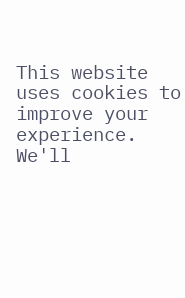This website uses cookies to improve your experience. We'll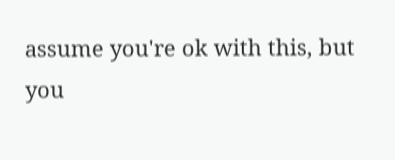assume you're ok with this, but you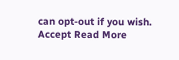can opt-out if you wish. Accept Read More